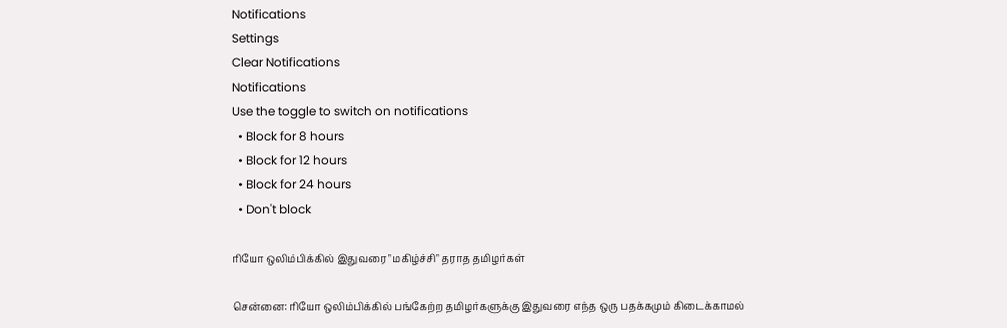Notifications
Settings
Clear Notifications
Notifications
Use the toggle to switch on notifications
  • Block for 8 hours
  • Block for 12 hours
  • Block for 24 hours
  • Don't block

ரியோ ஒலிம்பிக்கில் இதுவரை "மகிழ்ச்சி" தராத தமிழர்கள்

சென்னை: ரியோ ஒலிம்பிக்கில் பங்கேற்ற தமிழர்களுக்கு இதுவரை எந்த ஒரு பதக்கமும் கிடைக்காமல்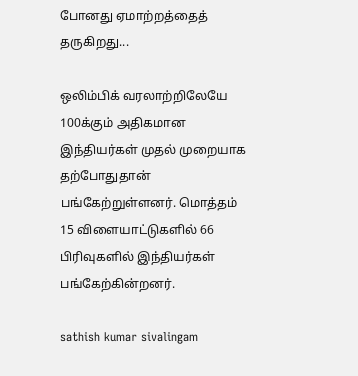போனது ஏமாற்றத்தைத் தருகிறது...

ஒலிம்பிக் வரலாற்றிலேயே 100க்கும் அதிகமான இந்தியர்கள் முதல் முறையாக தற்போதுதான் பங்கேற்றுள்ளனர். மொத்தம் 15 விளையாட்டுகளில் 66 பிரிவுகளில் இந்தியர்கள் பங்கேற்கின்றனர்.

sathish kumar sivalingam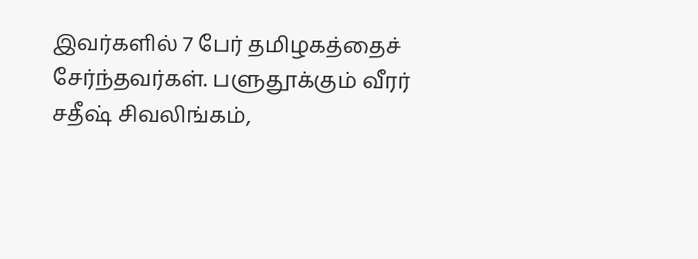இவர்களில் 7 பேர் தமிழகத்தைச் சேர்ந்தவர்கள். பளுதூக்கும் வீரர் சதீஷ் சிவலிங்கம்,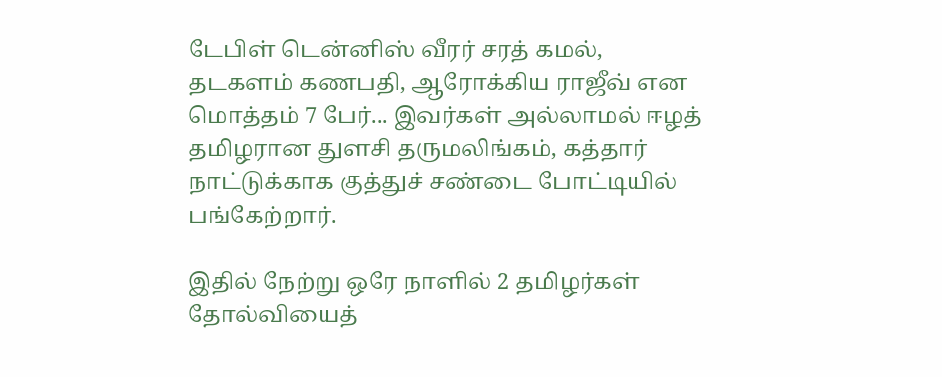டேபிள் டென்னிஸ் வீரர் சரத் கமல், தடகளம் கணபதி, ஆரோக்கிய ராஜீவ் என மொத்தம் 7 பேர்... இவர்கள் அல்லாமல் ஈழத் தமிழரான துளசி தருமலிங்கம், கத்தார் நாட்டுக்காக குத்துச் சண்டை போட்டியில் பங்கேற்றார்.

இதில் நேற்று ஒரே நாளில் 2 தமிழர்கள் தோல்வியைத்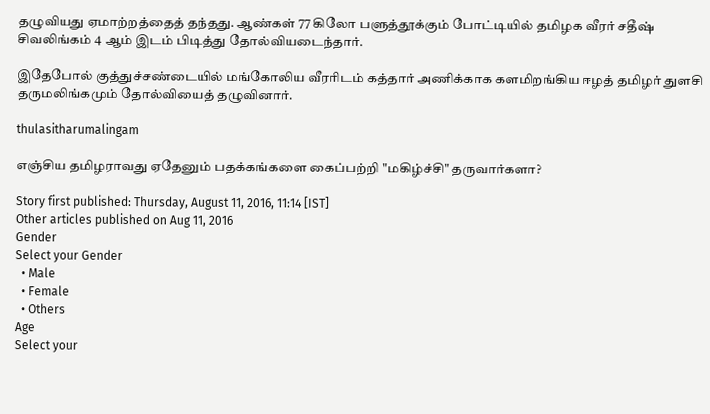தழுவியது ஏமாற்றத்தைத் தந்தது. ஆண்கள் 77 கிலோ பளுத்தூக்கும் போட்டியில் தமிழக வீரர் சதீஷ் சிவலிங்கம் 4 ஆம் இடம் பிடித்து தோல்வியடைந்தார்.

இதேபோல் குத்துச்சண்டையில் மங்கோலிய வீரரிடம் கத்தார் அணிக்காக களமிறங்கிய ஈழத் தமிழர் துளசி தருமலிங்கமும் தோல்வியைத் தழுவினார்.

thulasitharumalingam

எஞ்சிய தமிழராவது ஏதேனும் பதக்கங்களை கைப்பற்றி "மகிழ்ச்சி" தருவார்களா?

Story first published: Thursday, August 11, 2016, 11:14 [IST]
Other articles published on Aug 11, 2016
Gender
Select your Gender
  • Male
  • Female
  • Others
Age
Select your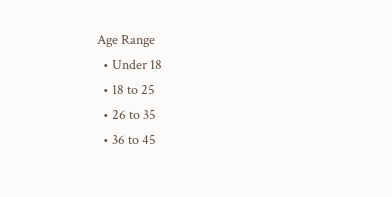Age Range
  • Under 18
  • 18 to 25
  • 26 to 35
  • 36 to 45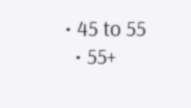• 45 to 55
  • 55+